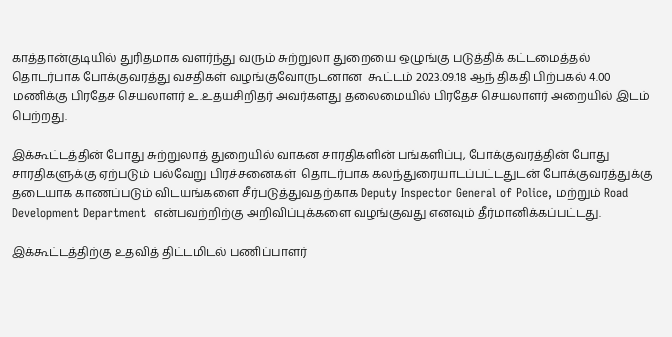காத்தான்குடியில் துரிதமாக வளர்ந்து வரும் சுற்றுலா துறையை ஒழுங்கு படுத்திக் கட்டமைத்தல் தொடர்பாக போக்குவரத்து வசதிகள் வழங்குவோருடனான  கூட்டம் 2023.09.18 ஆந் திகதி பிற்பகல் 4.00 மணிக்கு பிரதேச செயலாளர் உ.உதயசிறிதர் அவர்களது தலைமையில் பிரதேச செயலாளர் அறையில் இடம் பெற்றது.

இக்கூட்டத்தின் போது சுற்றுலாத் துறையில் வாகன சாரதிகளின் பங்களிப்பு, போக்குவரத்தின் போது சாரதிகளுக்கு ஏற்படும் பல்வேறு பிரச்சனைகள்  தொடர்பாக கலந்துரையாடப்பட்டதுடன் போக்குவரத்துக்கு தடையாக காணப்படும் விடயங்களை சீர்படுத்துவதற்காக Deputy Inspector General of Police, மற்றும் Road Development Department  என்பவற்றிற்கு அறிவிப்புக்களை வழங்குவது எனவும் தீர்மானிக்கப்பட்டது.

இக்கூட்டத்திற்கு உதவித் திட்டமிடல் பணிப்பாளர்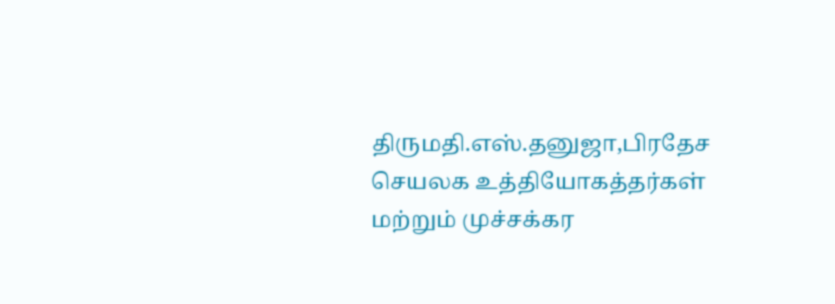திருமதி.எஸ்.தனுஜா,பிரதேச செயலக உத்தியோகத்தர்கள் மற்றும் முச்சக்கர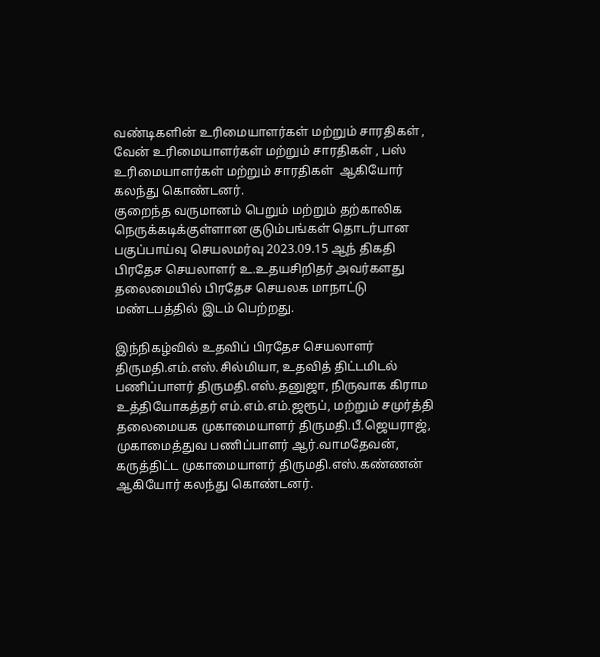வண்டிகளின் உரிமையாளர்கள் மற்றும் சாரதிகள் , வேன் உரிமையாளர்கள் மற்றும் சாரதிகள் , பஸ் உரிமையாளர்கள் மற்றும் சாரதிகள்  ஆகியோர் கலந்து கொண்டனர்.
குறைந்த வருமானம் பெறும் மற்றும் தற்காலிக நெருக்கடிக்குள்ளான குடும்பங்கள் தொடர்பான பகுப்பாய்வு செயலமர்வு 2023.09.15 ஆந் திகதி பிரதேச செயலாளர் உ.உதயசிறிதர் அவர்களது தலைமையில் பிரதேச செயலக மாநாட்டு மண்டபத்தில் இடம் பெற்றது.

இந்நிகழ்வில் உதவிப் பிரதேச செயலாளர் திருமதி.எம்.எஸ்.சில்மியா, உதவித் திட்டமிடல் பணிப்பாளர் திருமதி.எஸ்.தனுஜா, நிருவாக கிராம உத்தியோகத்தர் எம்.எம்.எம்.ஜரூப், மற்றும் சமுர்த்தி தலைமையக முகாமையாளர் திருமதி.பீ.ஜெயராஜ், முகாமைத்துவ பணிப்பாளர் ஆர்.வாமதேவன், கருத்திட்ட முகாமையாளர் திருமதி.எஸ்.கண்ணன் ஆகியோர் கலந்து கொண்டனர்.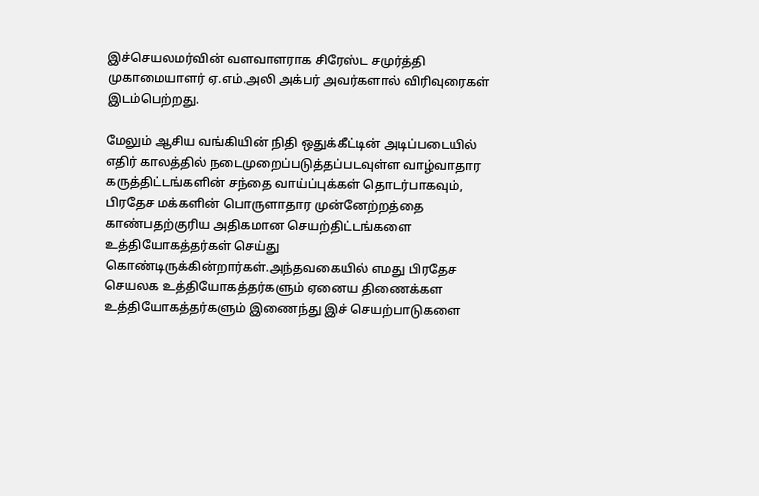இச்செயலமர்வின் வளவாளராக சிரேஸ்ட சமுர்த்தி முகாமையாளர் ஏ.எம்.அலி அக்பர் அவர்களால் விரிவுரைகள் இடம்பெற்றது.

மேலும் ஆசிய வங்கியின் நிதி ஒதுக்கீட்டின் அடிப்படையில் எதிர் காலத்தில் நடைமுறைப்படுத்தப்படவுள்ள வாழ்வாதார கருத்திட்டங்களின் சந்தை வாய்ப்புக்கள் தொடர்பாகவும், பிரதேச மக்களின் பொருளாதார முன்னேற்றத்தை காண்பதற்குரிய அதிகமான செயற்திட்டங்களை உத்தியோகத்தர்கள் செய்து கொண்டிருக்கின்றார்கள்.அந்தவகையில் எமது பிரதேச செயலக உத்தியோகத்தர்களும் ஏனைய திணைக்கள உத்தியோகத்தர்களும் இணைந்து இச் செயற்பாடுகளை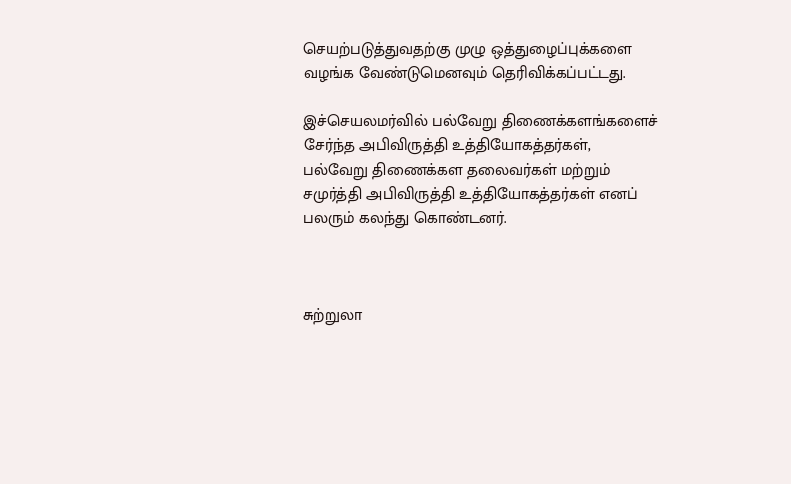செயற்படுத்துவதற்கு முழு ஒத்துழைப்புக்களை வழங்க வேண்டுமெனவும் தெரிவிக்கப்பட்டது.

இச்செயலமர்வில் பல்வேறு திணைக்களங்களைச் சேர்ந்த அபிவிருத்தி உத்தியோகத்தர்கள், பல்வேறு திணைக்கள தலைவர்கள் மற்றும் சமுர்த்தி அபிவிருத்தி உத்தியோகத்தர்கள் எனப் பலரும் கலந்து கொண்டனர்.



சுற்றுலா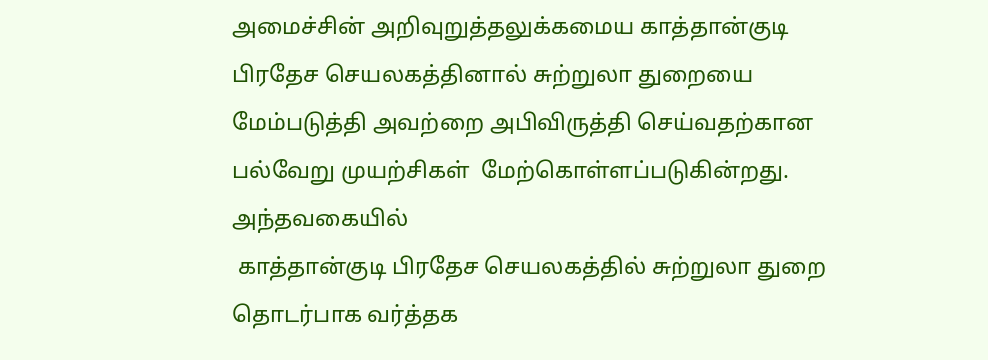அமைச்சின் அறிவுறுத்தலுக்கமைய காத்தான்குடி பிரதேச செயலகத்தினால் சுற்றுலா துறையை மேம்படுத்தி அவற்றை அபிவிருத்தி செய்வதற்கான பல்வேறு முயற்சிகள்  மேற்கொள்ளப்படுகின்றது.
அந்தவகையில்
 காத்தான்குடி பிரதேச செயலகத்தில் சுற்றுலா துறை தொடர்பாக வர்த்தக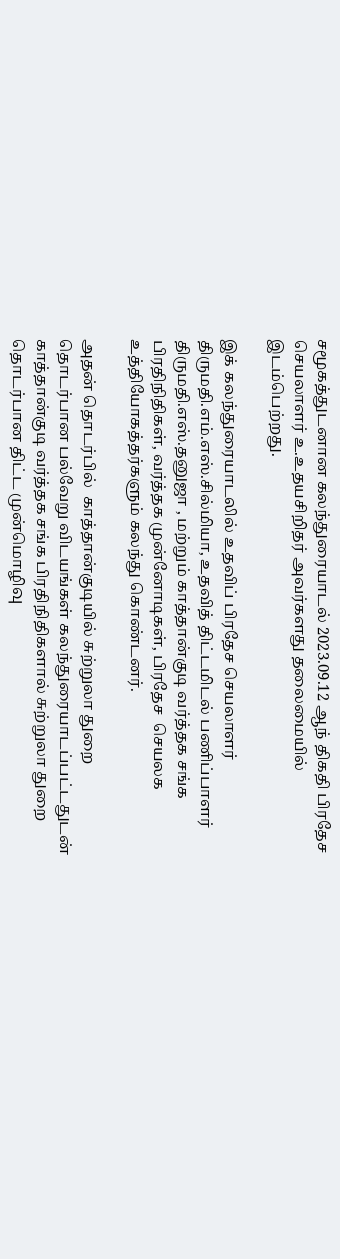சமூகத்துடனான கலந்துரையாடல் 2023.09.12 ஆந் திகதி பிரதேச செயலாளர் உ.உதயசிறிதர் அவர்களது தலைமையில்  இடம்பெற்றது.

இக் கலந்துரையாடலில் உதவிப் பிரதேச செயலாளர் திருமதி.எம்.எஸ்.சில்மியா, உதவித் திட்டமிடல் பணிப்பாளர் திருமதி.எஸ்.தனுஜா , மற்றும் காத்தான்குடி வர்த்தக சங்க பிரதிநிதிகள், வர்த்தக முன்னோடிகள், பிரதேச  செயலக உத்தியோகத்தர்களும் கலந்து கொண்டனர்.

அதன் தொடர்பில்  காத்தான்குடியில் சுற்றுலா துறை தொடர்பான பல்வேறு விடயங்கள் கலந்துரையாடப்பட்டதுடன் காத்தான்குடி வர்த்தக சங்க பிரதிநிதிகளால் சுற்றுலா துறை தொடர்பான திட்ட முன்மொழிவு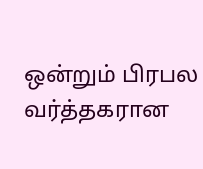ஒன்றும் பிரபல வர்த்தகரான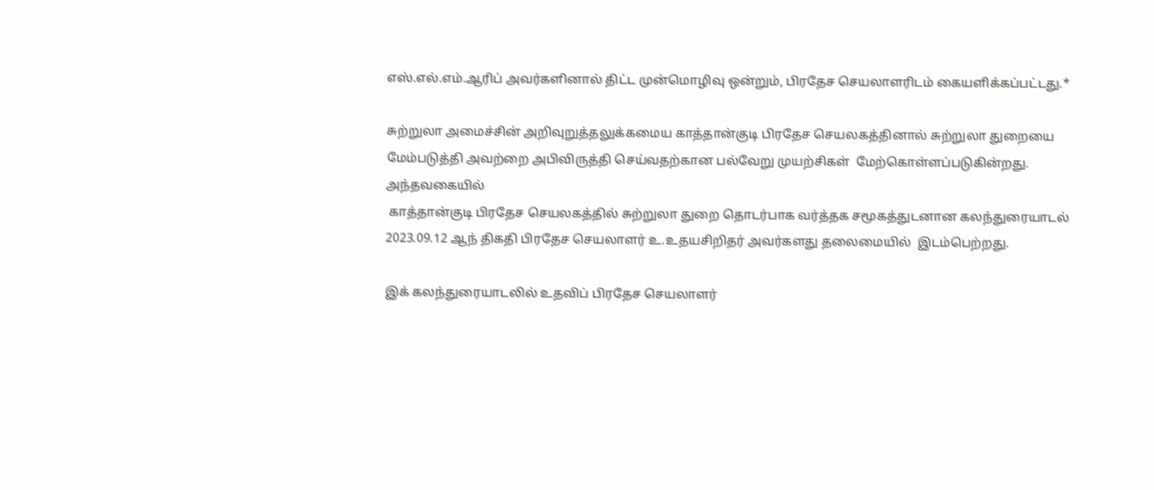எஸ்.எல்.எம்.ஆரிப் அவர்களினால் திட்ட முன்மொழிவு ஒன்றும், பிரதேச செயலாளரிடம் கையளிக்கப்பட்டது.*

சுற்றுலா அமைச்சின் அறிவுறுத்தலுக்கமைய காத்தான்குடி பிரதேச செயலகத்தினால் சுற்றுலா துறையை மேம்படுத்தி அவற்றை அபிவிருத்தி செய்வதற்கான பல்வேறு முயற்சிகள்  மேற்கொள்ளப்படுகின்றது.
அந்தவகையில்
 காத்தான்குடி பிரதேச செயலகத்தில் சுற்றுலா துறை தொடர்பாக வர்த்தக சமூகத்துடனான கலந்துரையாடல் 2023.09.12 ஆந் திகதி பிரதேச செயலாளர் உ.உதயசிறிதர் அவர்களது தலைமையில்  இடம்பெற்றது.

இக் கலந்துரையாடலில் உதவிப் பிரதேச செயலாளர்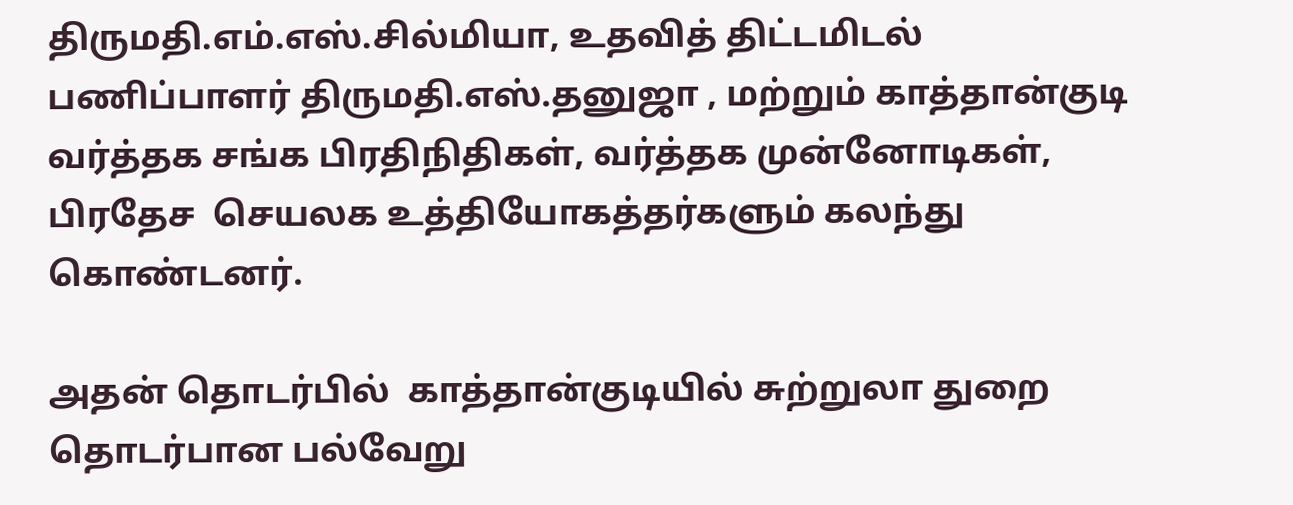திருமதி.எம்.எஸ்.சில்மியா, உதவித் திட்டமிடல் பணிப்பாளர் திருமதி.எஸ்.தனுஜா , மற்றும் காத்தான்குடி வர்த்தக சங்க பிரதிநிதிகள், வர்த்தக முன்னோடிகள், பிரதேச  செயலக உத்தியோகத்தர்களும் கலந்து கொண்டனர்.

அதன் தொடர்பில்  காத்தான்குடியில் சுற்றுலா துறை தொடர்பான பல்வேறு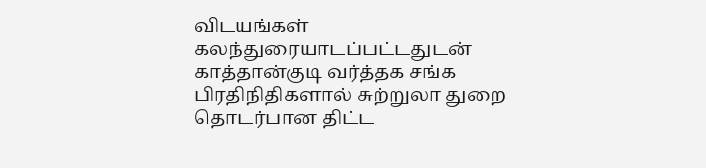விடயங்கள் கலந்துரையாடப்பட்டதுடன் காத்தான்குடி வர்த்தக சங்க பிரதிநிதிகளால் சுற்றுலா துறை தொடர்பான திட்ட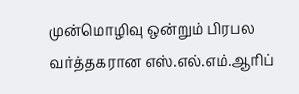முன்மொழிவு ஒன்றும் பிரபல வர்த்தகரான எஸ்.எல்.எம்.ஆரிப்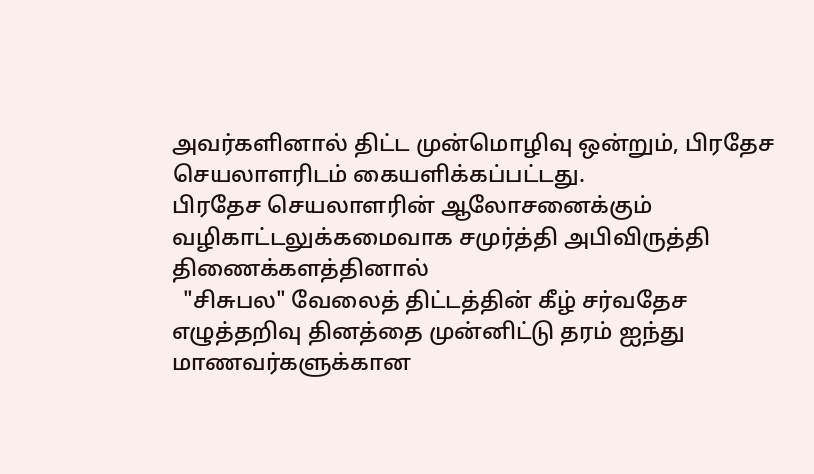அவர்களினால் திட்ட முன்மொழிவு ஒன்றும், பிரதேச செயலாளரிடம் கையளிக்கப்பட்டது.
பிரதேச செயலாளரின் ஆலோசனைக்கும் வழிகாட்டலுக்கமைவாக சமுர்த்தி அபிவிருத்தி திணைக்களத்தினால்
  "சிசுபல" வேலைத் திட்டத்தின் கீழ் சர்வதேச எழுத்தறிவு தினத்தை முன்னிட்டு தரம் ஐந்து மாணவர்களுக்கான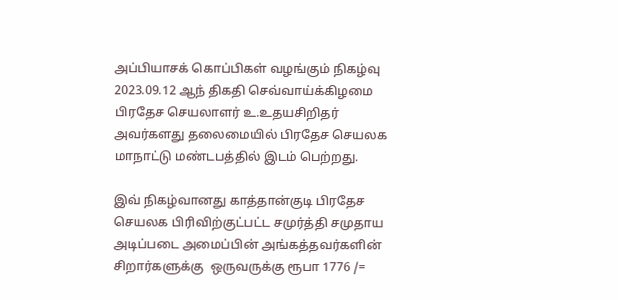அப்பியாசக் கொப்பிகள் வழங்கும் நிகழ்வு 2023.09.12 ஆந் திகதி செவ்வாய்க்கிழமை பிரதேச செயலாளர் உ.உதயசிறிதர் அவர்களது தலைமையில் பிரதேச செயலக மாநாட்டு மண்டபத்தில் இடம் பெற்றது.

இவ் நிகழ்வானது காத்தான்குடி பிரதேச செயலக பிரிவிற்குட்பட்ட சமுர்த்தி சமுதாய அடிப்படை அமைப்பின் அங்கத்தவர்களின் சிறார்களுக்கு  ஒருவருக்கு ரூபா 1776 /=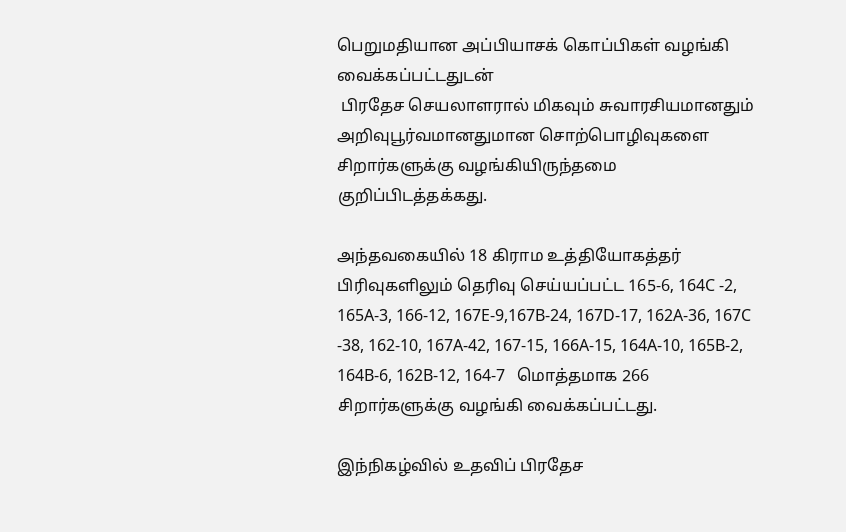பெறுமதியான அப்பியாசக் கொப்பிகள் வழங்கி வைக்கப்பட்டதுடன்
 பிரதேச செயலாளரால் மிகவும் சுவாரசியமானதும் அறிவுபூர்வமானதுமான சொற்பொழிவுகளை சிறார்களுக்கு வழங்கியிருந்தமை குறிப்பிடத்தக்கது.

அந்தவகையில் 18 கிராம உத்தியோகத்தர் பிரிவுகளிலும் தெரிவு செய்யப்பட்ட 165-6, 164C -2, 165A-3, 166-12, 167E-9,167B-24, 167D-17, 162A-36, 167C -38, 162-10, 167A-42, 167-15, 166A-15, 164A-10, 165B-2, 164B-6, 162B-12, 164-7   மொத்தமாக 266 சிறார்களுக்கு வழங்கி வைக்கப்பட்டது.

இந்நிகழ்வில் உதவிப் பிரதேச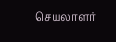செயலாளர்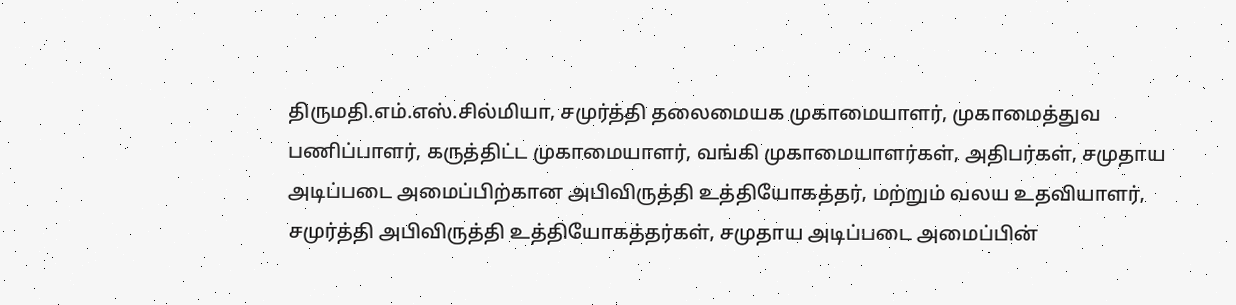திருமதி.எம்.எஸ்.சில்மியா, சமுர்த்தி தலைமையக முகாமையாளர், முகாமைத்துவ பணிப்பாளர், கருத்திட்ட முகாமையாளர், வங்கி முகாமையாளர்கள், அதிபர்கள், சமுதாய அடிப்படை அமைப்பிற்கான அபிவிருத்தி உத்தியோகத்தர், மற்றும் வலய உதவியாளர், சமுர்த்தி அபிவிருத்தி உத்தியோகத்தர்கள், சமுதாய அடிப்படை அமைப்பின்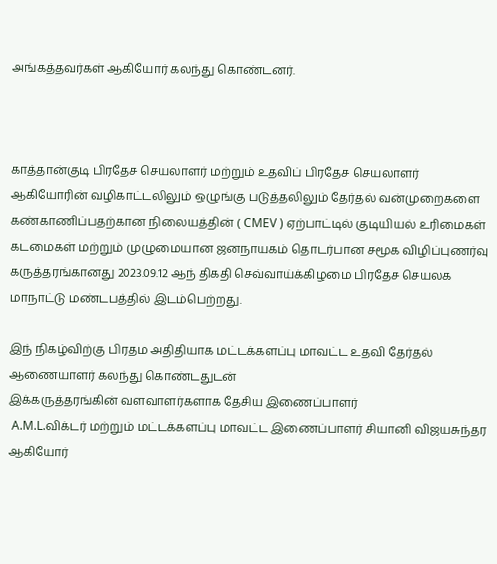அங்கத்தவர்கள் ஆகியோர் கலந்து கொண்டனர்.



காத்தான்குடி பிரதேச செயலாளர் மற்றும் உதவிப் பிரதேச செயலாளர் ஆகியோரின் வழிகாட்டலிலும் ஒழுங்கு படுத்தலிலும் தேர்தல் வன்முறைகளை கண்காணிப்பதற்கான நிலையத்தின் ( CMEV ) ஏற்பாட்டில் குடியியல் உரிமைகள் கடமைகள் மற்றும் முழுமையான ஜனநாயகம் தொடர்பான சமூக விழிப்புணர்வு கருத்தரங்கானது 2023.09.12 ஆந் திகதி செவ்வாய்க்கிழமை பிரதேச செயலக மாநாட்டு மண்டபத்தில் இடம்பெற்றது.

இந் நிகழ்விற்கு பிரதம அதிதியாக மட்டக்களப்பு மாவட்ட உதவி தேர்தல் ஆணையாளர் கலந்து கொண்டதுடன்
இக்கருத்தரங்கின் வளவாளர்களாக தேசிய இணைப்பாளர்
 A.M.L.விக்டர் மற்றும் மட்டக்களப்பு மாவட்ட இணைப்பாளர் சியானி விஜயசுந்தர ஆகியோர்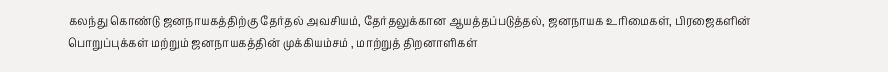கலந்து கொண்டு ஜனநாயகத்திற்கு தேர்தல் அவசியம், தேர்தலுக்கான ஆயத்தப்படுத்தல், ஜனநாயக உரிமைகள், பிரஜைகளின் பொறுப்புக்கள் மற்றும் ஜனநாயகத்தின் முக்கியம்சம் , மாற்றுத் திறனாளிகள்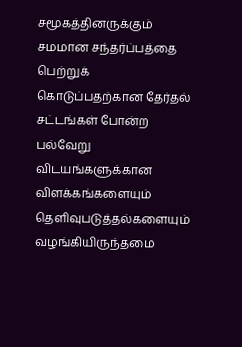சமூகத்தினருக்கும் சமமான சந்தர்ப்பத்தை பெற்றுக் கொடுப்பதற்கான தேர்தல் சட்டங்கள் போன்ற பல்வேறு விடயங்களுக்கான விளக்கங்களையும் தெளிவுபடுத்தல்களையும் வழங்கியிருந்தமை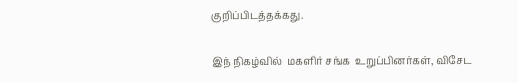குறிப்பிடத்தக்கது.

இந் நிகழ்வில்  மகளிர் சங்க  உறுப்பினர்கள், விசேட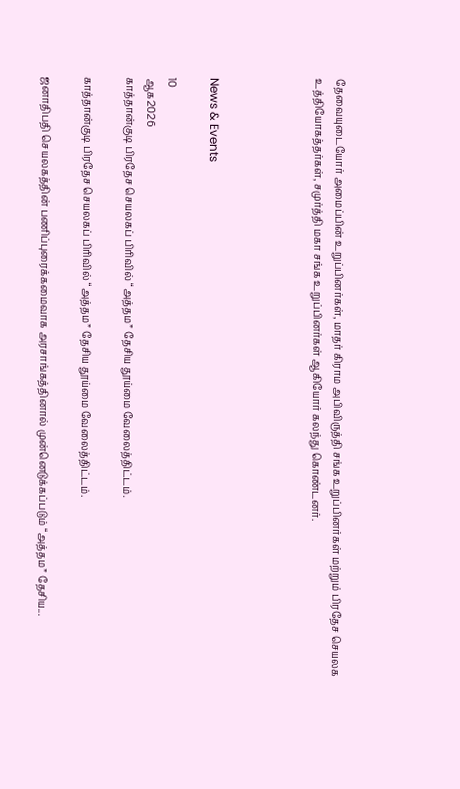தேவையுடையோர் அமைப்பின் உறுப்பினர்கள், மாதர் கிராம அபிவிருத்தி சங்க உறுப்பினர்கள் மற்றும் பிரதேச செயலக உத்தியோகத்தர்கள், சமுர்த்தி மகா சங்க உறுப்பினர்கள் ஆகியோர் கலந்து கொண்டனர்.




News & Events

10
ஆக2026
காத்தான்குடி பிரதேச செயலகப் பிரிவில் “அத்தம” தேசிய தூய்மை வேலைத்திட்டம்.

காத்தான்குடி பிரதேச செயலகப் பிரிவில் “அத்தம” தேசிய தூய்மை வேலைத்திட்டம்.

ஜனாதிபதி செயலகத்தின் பணிப்புரைக்கமைவாக அரசாங்கத்தினால் முன்னெடுக்கப்படும் “அத்தம” தேசிய...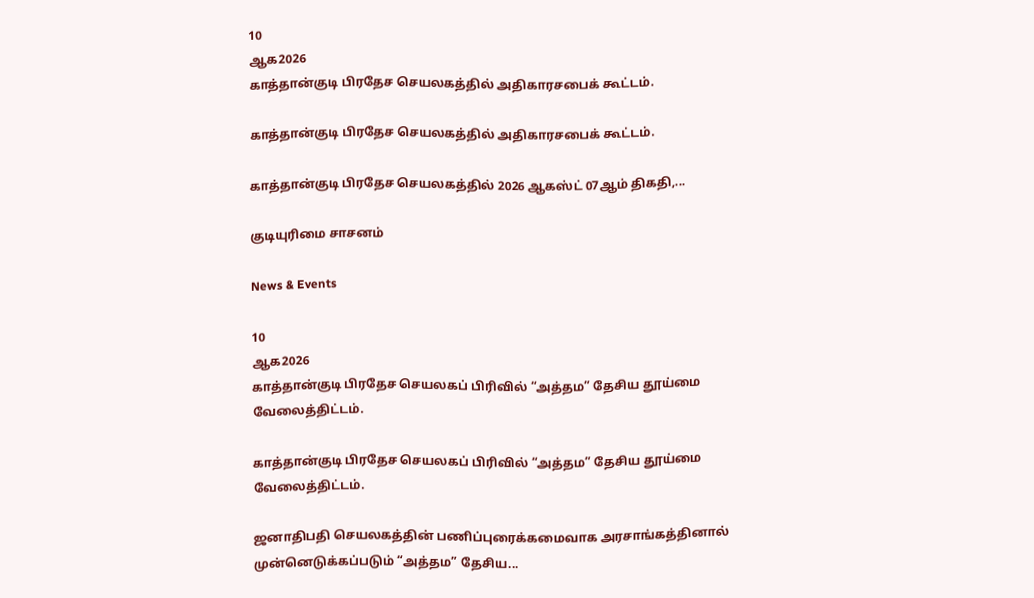10
ஆக2026
காத்தான்குடி பிரதேச செயலகத்தில் அதிகாரசபைக் கூட்டம்.

காத்தான்குடி பிரதேச செயலகத்தில் அதிகாரசபைக் கூட்டம்.

காத்தான்குடி பிரதேச செயலகத்தில் 2026 ஆகஸ்ட் 07ஆம் திகதி,...

குடியுரிமை சாசனம்

News & Events

10
ஆக2026
காத்தான்குடி பிரதேச செயலகப் பிரிவில் “அத்தம” தேசிய தூய்மை வேலைத்திட்டம்.

காத்தான்குடி பிரதேச செயலகப் பிரிவில் “அத்தம” தேசிய தூய்மை வேலைத்திட்டம்.

ஜனாதிபதி செயலகத்தின் பணிப்புரைக்கமைவாக அரசாங்கத்தினால் முன்னெடுக்கப்படும் “அத்தம” தேசிய...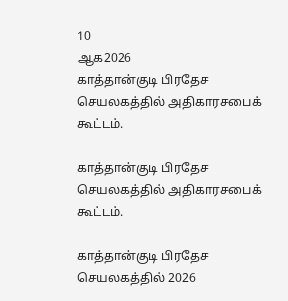10
ஆக2026
காத்தான்குடி பிரதேச செயலகத்தில் அதிகாரசபைக் கூட்டம்.

காத்தான்குடி பிரதேச செயலகத்தில் அதிகாரசபைக் கூட்டம்.

காத்தான்குடி பிரதேச செயலகத்தில் 2026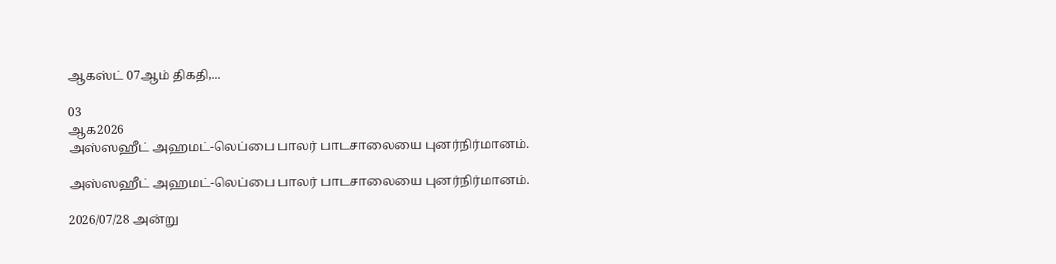ஆகஸ்ட் 07ஆம் திகதி,...

03
ஆக2026
அஸ்ஸஹீட் அஹமட்-லெப்பை பாலர் பாடசாலையை புனர்நிர்மானம்.

அஸ்ஸஹீட் அஹமட்-லெப்பை பாலர் பாடசாலையை புனர்நிர்மானம்.

2026/07/28 அன்று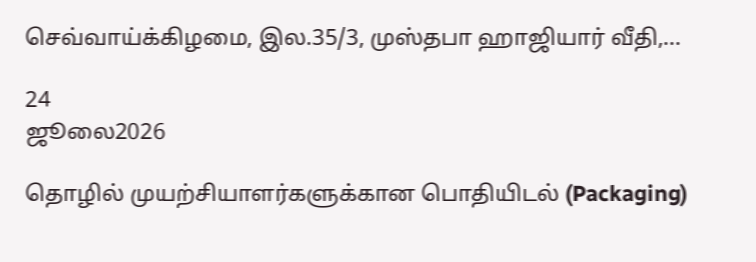செவ்வாய்க்கிழமை, இல.35/3, முஸ்தபா ஹாஜியார் வீதி,...

24
ஜூலை2026

தொழில் முயற்சியாளர்களுக்கான பொதியிடல் (Packaging)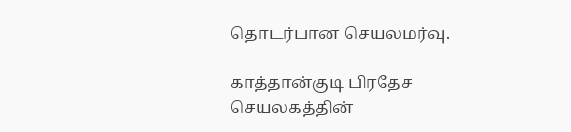தொடர்பான செயலமர்வு.

காத்தான்குடி பிரதேச செயலகத்தின்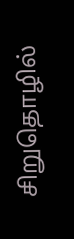சிறுதொழில்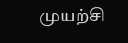முயற்சி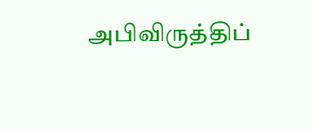அபிவிருத்திப்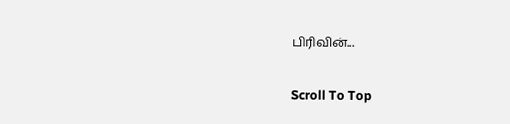பிரிவின்...

Scroll To Top